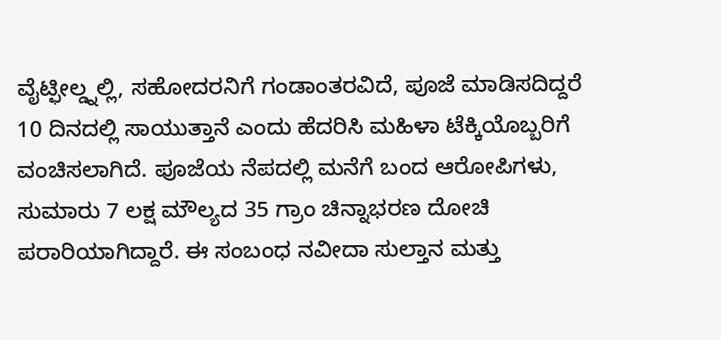ವೈಟ್ಫೀಲ್ಡ್ನಲ್ಲಿ, ಸಹೋದರನಿಗೆ ಗಂಡಾಂತರವಿದೆ, ಪೂಜೆ ಮಾಡಿಸದಿದ್ದರೆ 10 ದಿನದಲ್ಲಿ ಸಾಯುತ್ತಾನೆ ಎಂದು ಹೆದರಿಸಿ ಮಹಿಳಾ ಟೆಕ್ಕಿಯೊಬ್ಬರಿಗೆ ವಂಚಿಸಲಾಗಿದೆ. ಪೂಜೆಯ ನೆಪದಲ್ಲಿ ಮನೆಗೆ ಬಂದ ಆರೋಪಿಗಳು, ಸುಮಾರು 7 ಲಕ್ಷ ಮೌಲ್ಯದ 35 ಗ್ರಾಂ ಚಿನ್ನಾಭರಣ ದೋಚಿ ಪರಾರಿಯಾಗಿದ್ದಾರೆ. ಈ ಸಂಬಂಧ ನವೀದಾ ಸುಲ್ತಾನ ಮತ್ತು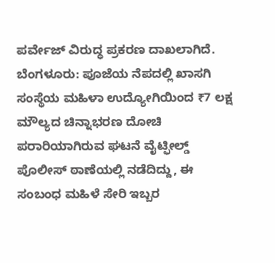ಪರ್ವೇಜ್ ವಿರುದ್ಧ ಪ್ರಕರಣ ದಾಖಲಾಗಿದೆ.
ಬೆಂಗಳೂರು: ಪೂಜೆಯ ನೆಪದಲ್ಲಿ ಖಾಸಗಿ ಸಂಸ್ಥೆಯ ಮಹಿಳಾ ಉದ್ಯೋಗಿಯಿಂದ ₹7 ಲಕ್ಷ ಮೌಲ್ಯದ ಚಿನ್ನಾಭರಣ ದೋಚಿ ಪರಾರಿಯಾಗಿರುವ ಘಟನೆ ವೈಟ್ಫೀಲ್ಡ್ ಪೊಲೀಸ್ ಠಾಣೆಯಲ್ಲಿ ನಡೆದಿದ್ದು, ಈ ಸಂಬಂಧ ಮಹಿಳೆ ಸೇರಿ ಇಬ್ಬರ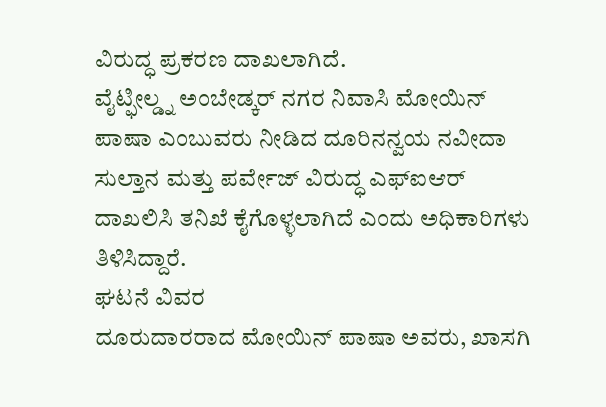ವಿರುದ್ಧ ಪ್ರಕರಣ ದಾಖಲಾಗಿದೆ.
ವೈಟ್ಫೀಲ್ಡ್ನ ಅಂಬೇಡ್ಕರ್ ನಗರ ನಿವಾಸಿ ಮೋಯಿನ್ ಪಾಷಾ ಎಂಬುವರು ನೀಡಿದ ದೂರಿನನ್ವಯ ನವೀದಾ ಸುಲ್ತಾನ ಮತ್ತು ಪರ್ವೇಜ್ ವಿರುದ್ಧ ಎಫ್ಐಆರ್ ದಾಖಲಿಸಿ ತನಿಖೆ ಕೈಗೊಳ್ಳಲಾಗಿದೆ ಎಂದು ಅಧಿಕಾರಿಗಳು ತಿಳಿಸಿದ್ದಾರೆ.
ಘಟನೆ ವಿವರ
ದೂರುದಾರರಾದ ಮೋಯಿನ್ ಪಾಷಾ ಅವರು, ಖಾಸಗಿ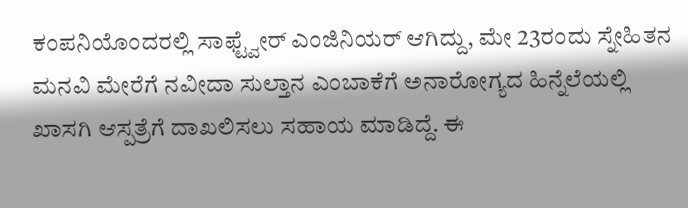ಕಂಪನಿಯೊಂದರಲ್ಲಿ ಸಾಫ್ಟ್ವೇರ್ ಎಂಜಿನಿಯರ್ ಆಗಿದ್ದು, ಮೇ 23ರಂದು ಸ್ನೇಹಿತನ ಮನವಿ ಮೇರೆಗೆ ನವೀದಾ ಸುಲ್ತಾನ ಎಂಬಾಕೆಗೆ ಅನಾರೋಗ್ಯದ ಹಿನ್ನೆಲೆಯಲ್ಲಿ ಖಾಸಗಿ ಆಸ್ಪತ್ರೆಗೆ ದಾಖಲಿಸಲು ಸಹಾಯ ಮಾಡಿದ್ದೆ. ಈ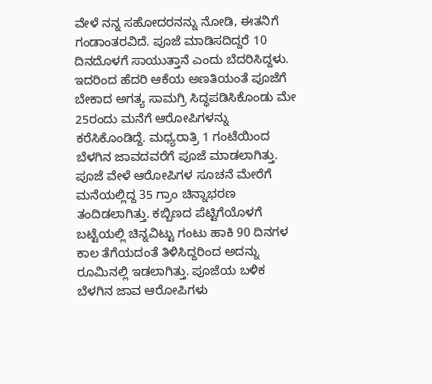ವೇಳೆ ನನ್ನ ಸಹೋದರನನ್ನು ನೋಡಿ, ಈತನಿಗೆ ಗಂಡಾಂತರವಿದೆ. ಪೂಜೆ ಮಾಡಿಸದಿದ್ದರೆ 10 ದಿನದೊಳಗೆ ಸಾಯುತ್ತಾನೆ ಎಂದು ಬೆದರಿಸಿದ್ದಳು.
ಇದರಿಂದ ಹೆದರಿ ಆಕೆಯ ಅಣತಿಯಂತೆ ಪೂಜೆಗೆ ಬೇಕಾದ ಅಗತ್ಯ ಸಾಮಗ್ರಿ ಸಿದ್ಧಪಡಿಸಿಕೊಂಡು ಮೇ 25ರಂದು ಮನೆಗೆ ಆರೋಪಿಗಳನ್ನು ಕರೆಸಿಕೊಂಡಿದ್ದೆ. ಮಧ್ಯರಾತ್ರಿ 1 ಗಂಟೆಯಿಂದ ಬೆಳಗಿನ ಜಾವದವರೆಗೆ ಪೂಜೆ ಮಾಡಲಾಗಿತ್ತು. ಪೂಜೆ ವೇಳೆ ಆರೋಪಿಗಳ ಸೂಚನೆ ಮೇರೆಗೆ ಮನೆಯಲ್ಲಿದ್ದ 35 ಗ್ರಾಂ ಚಿನ್ನಾಭರಣ ತಂದಿಡಲಾಗಿತ್ತು. ಕಬ್ಬಿಣದ ಪೆಟ್ಟಿಗೆಯೊಳಗೆ ಬಟ್ಟೆಯಲ್ಲಿ ಚಿನ್ನವಿಟ್ಟು ಗಂಟು ಹಾಕಿ 90 ದಿನಗಳ ಕಾಲ ತೆಗೆಯದಂತೆ ತಿಳಿಸಿದ್ದರಿಂದ ಅದನ್ನು ರೂಮಿನಲ್ಲಿ ಇಡಲಾಗಿತ್ತು. ಪೂಜೆಯ ಬಳಿಕ ಬೆಳಗಿನ ಜಾವ ಆರೋಪಿಗಳು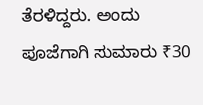ತೆರಳಿದ್ದರು. ಅಂದು ಪೂಜೆಗಾಗಿ ಸುಮಾರು ₹30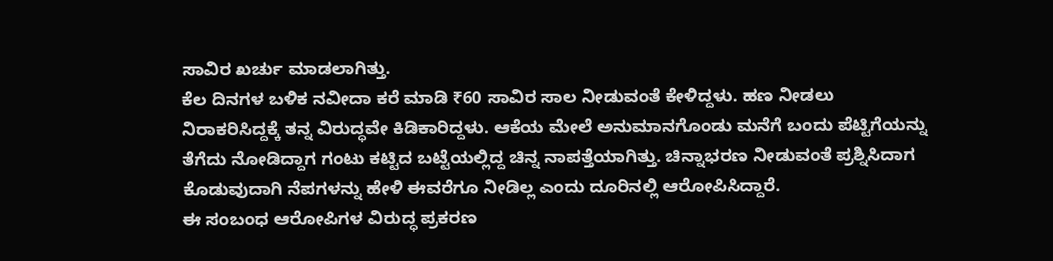ಸಾವಿರ ಖರ್ಚು ಮಾಡಲಾಗಿತ್ತು.
ಕೆಲ ದಿನಗಳ ಬಳಿಕ ನವೀದಾ ಕರೆ ಮಾಡಿ ₹60 ಸಾವಿರ ಸಾಲ ನೀಡುವಂತೆ ಕೇಳಿದ್ದಳು. ಹಣ ನೀಡಲು ನಿರಾಕರಿಸಿದ್ದಕ್ಕೆ ತನ್ನ ವಿರುದ್ಧವೇ ಕಿಡಿಕಾರಿದ್ದಳು. ಆಕೆಯ ಮೇಲೆ ಅನುಮಾನಗೊಂಡು ಮನೆಗೆ ಬಂದು ಪೆಟ್ಟಿಗೆಯನ್ನು ತೆಗೆದು ನೋಡಿದ್ದಾಗ ಗಂಟು ಕಟ್ಟಿದ ಬಟ್ಟೆಯಲ್ಲಿದ್ದ ಚಿನ್ನ ನಾಪತ್ತೆಯಾಗಿತ್ತು. ಚಿನ್ನಾಭರಣ ನೀಡುವಂತೆ ಪ್ರಶ್ನಿಸಿದಾಗ ಕೊಡುವುದಾಗಿ ನೆಪಗಳನ್ನು ಹೇಳಿ ಈವರೆಗೂ ನೀಡಿಲ್ಲ ಎಂದು ದೂರಿನಲ್ಲಿ ಆರೋಪಿಸಿದ್ದಾರೆ.
ಈ ಸಂಬಂಧ ಆರೋಪಿಗಳ ವಿರುದ್ಧ ಪ್ರಕರಣ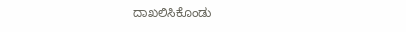ದಾಖಲಿಸಿಕೊಂಡು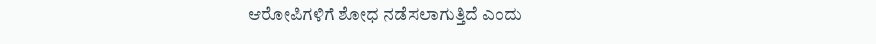ಆರೋಪಿಗಳಿಗೆ ಶೋಧ ನಡೆಸಲಾಗುತ್ತಿದೆ ಎಂದು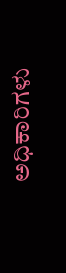ಅಧಿಕಾರಿಗಳು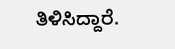ತಿಳಿಸಿದ್ದಾರೆ.